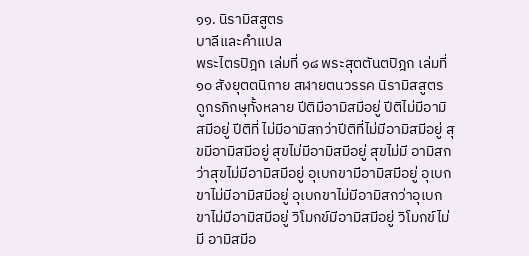๑๑. นิรามิสสูตร
บาลีและคำแปล
พระไตรปิฎก เล่มที่ ๑๘ พระสุตตันตปิฎก เล่มที่ ๑๐ สังยุตตนิกาย สฬายตนวรรค นิรามิสสูตร
ดูกรภิกษุทั้งหลาย ปีติมีอามิสมีอยู่ ปีติไม่มีอามิสมีอยู่ ปีติที่ ไม่มีอามิสกว่าปีติที่ไม่มีอามิสมีอยู่ สุขมีอามิสมีอยู่ สุขไม่มีอามิสมีอยู่ สุขไม่มี อามิสกว่าสุขไม่มีอามิสมีอยู่ อุเบกขามีอามิสมีอยู่ อุเบกขาไม่มีอามิสมีอยู่ อุเบกขาไม่มีอามิสกว่าอุเบกขาไม่มีอามิสมีอยู่ วิโมกข์มีอามิสมีอยู่ วิโมกข์ไม่มี อามิสมีอ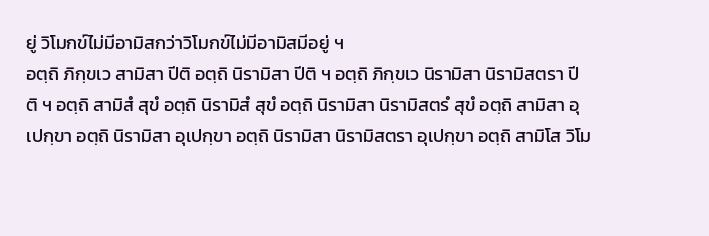ยู่ วิโมกข์ไม่มีอามิสกว่าวิโมกข์ไม่มีอามิสมีอยู่ ฯ
อตฺถิ ภิกฺขเว สามิสา ปีติ อตฺถิ นิรามิสา ปีติ ฯ อตฺถิ ภิกฺขเว นิรามิสา นิรามิสตรา ปีติ ฯ อตฺถิ สามิสํ สุขํ อตฺถิ นิรามิสํ สุขํ อตฺถิ นิรามิสา นิรามิสตรํ สุขํ อตฺถิ สามิสา อุเปกฺขา อตฺถิ นิรามิสา อุเปกฺขา อตฺถิ นิรามิสา นิรามิสตรา อุเปกฺขา อตฺถิ สามิโส วิโม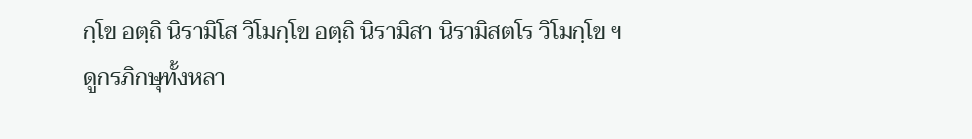กฺโข อตฺถิ นิรามิโส วิโมกฺโข อตฺถิ นิรามิสา นิรามิสตโร วิโมกฺโข ฯ
ดูกรภิกษุทั้งหลา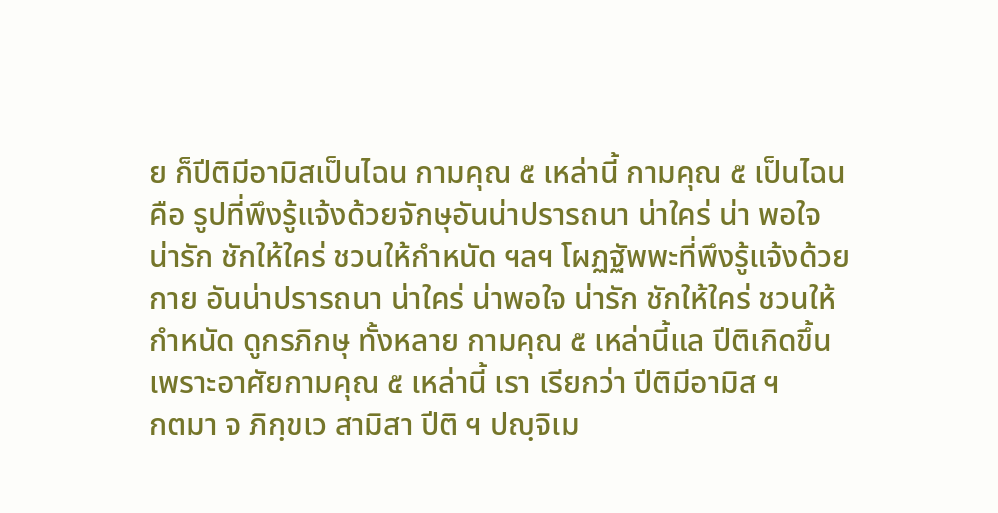ย ก็ปีติมีอามิสเป็นไฉน กามคุณ ๕ เหล่านี้ กามคุณ ๕ เป็นไฉน คือ รูปที่พึงรู้แจ้งด้วยจักษุอันน่าปรารถนา น่าใคร่ น่า พอใจ น่ารัก ชักให้ใคร่ ชวนให้กำหนัด ฯลฯ โผฏฐัพพะที่พึงรู้แจ้งด้วยกาย อันน่าปรารถนา น่าใคร่ น่าพอใจ น่ารัก ชักให้ใคร่ ชวนให้กำหนัด ดูกรภิกษุ ทั้งหลาย กามคุณ ๕ เหล่านี้แล ปีติเกิดขึ้นเพราะอาศัยกามคุณ ๕ เหล่านี้ เรา เรียกว่า ปีติมีอามิส ฯ
กตมา จ ภิกฺขเว สามิสา ปีติ ฯ ปญฺจิเม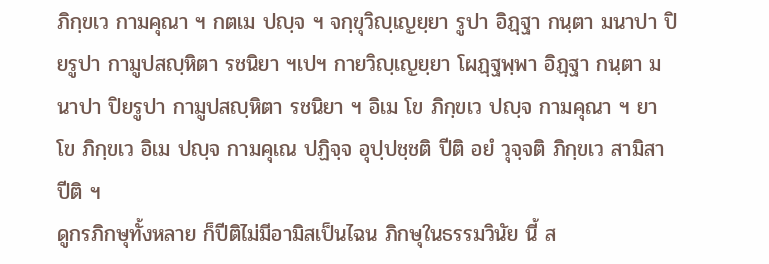ภิกฺขเว กามคุณา ฯ กตเม ปญฺจ ฯ จกฺขุวิญฺเญยฺยา รูปา อิฏฺฐา กนฺตา มนาปา ปิยรูปา กามูปสญฺหิตา รชนิยา ฯเปฯ กายวิญฺเญยฺยา โผฏฺฐพฺพา อิฏฺฐา กนฺตา มนาปา ปิยรูปา กามูปสญฺหิตา รชนิยา ฯ อิเม โข ภิกฺขเว ปญฺจ กามคุณา ฯ ยา โข ภิกฺขเว อิเม ปญฺจ กามคุเณ ปฏิจฺจ อุปฺปชฺชติ ปีติ อยํ วุจฺจติ ภิกฺขเว สามิสา ปีติ ฯ
ดูกรภิกษุทั้งหลาย ก็ปีติไม่มีอามิสเป็นไฉน ภิกษุในธรรมวินัย นี้ ส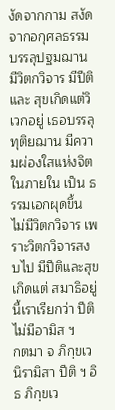งัดจากกาม สงัดจากอกุศลธรรม บรรลุปฐมฌาน มีวิตกวิจาร มีปีติและ สุขเกิดแต่วิเวกอยู่ เธอบรรลุทุติยฌาน มีความผ่องใสแห่งจิตในภายใน เป็น ธรรมเอกผุดขึ้น ไม่มีวิตกวิจาร เพราะวิตกวิจารสงบไป มีปีติและสุขเกิดแต่ สมาธิอยู่ นี้เราเรียกว่า ปีติไม่มีอามิส ฯ
กตมา จ ภิกฺขเว นิรามิสา ปีติ ฯ อิธ ภิกฺขเว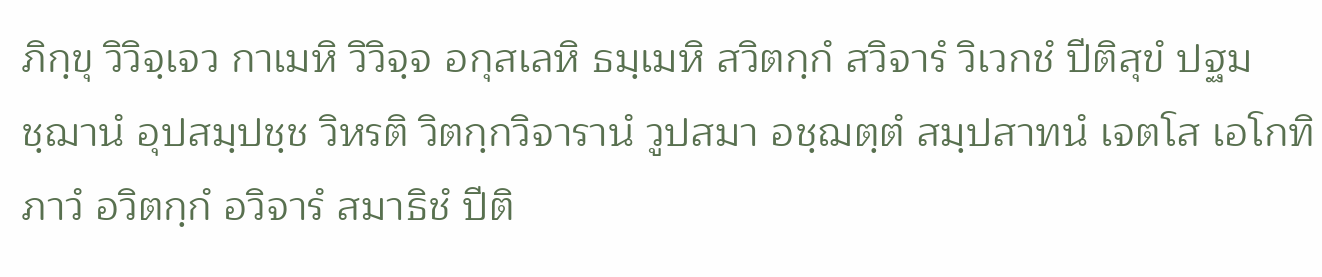ภิกฺขุ วิวิจฺเจว กาเมหิ วิวิจฺจ อกุสเลหิ ธมฺเมหิ สวิตกฺกํ สวิจารํ วิเวกชํ ปีติสุขํ ปฐมชฺฌานํ อุปสมฺปชฺช วิหรติ วิตกฺกวิจารานํ วูปสมา อชฺฌตฺตํ สมฺปสาทนํ เจตโส เอโกทิภาวํ อวิตกฺกํ อวิจารํ สมาธิชํ ปีติ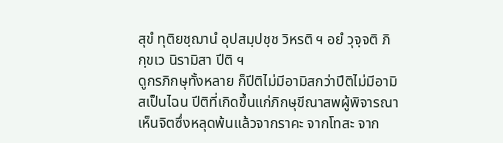สุขํ ทุติยชฺฌานํ อุปสมฺปชฺช วิหรติ ฯ อยํ วุจฺจติ ภิกฺขเว นิรามิสา ปีติ ฯ
ดูกรภิกษุทั้งหลาย ก็ปีติไม่มีอามิสกว่าปีติไม่มีอามิสเป็นไฉน ปีติที่เกิดขึ้นแก่ภิกษุขีณาสพผู้พิจารณาเห็นจิตซึ่งหลุดพ้นแล้วจากราคะ จากโทสะ จาก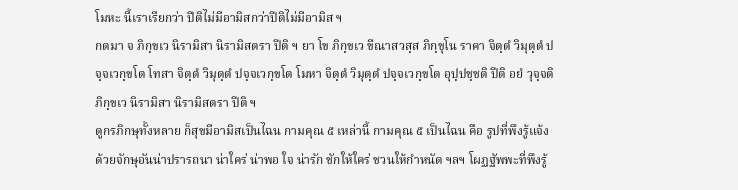โมหะ นี้เราเรียกว่า ปีติไม่มีอามิสกว่าปีติไม่มีอามิส ฯ
กตมา จ ภิกฺขเว นิรามิสา นิรามิสตรา ปีติ ฯ ยา โข ภิกฺขเว ขีณาสวสฺส ภิกฺขุโน ราคา จิตฺตํ วิมุตฺตํ ปจฺจเวกฺขโต โทสา จิตฺตํ วิมุตฺตํ ปจฺจเวกฺขโต โมหา จิตฺตํ วิมุตฺตํ ปจฺจเวกฺขโต อุปฺปชฺชติ ปีติ อยํ วุจฺจติ ภิกฺขเว นิรามิสา นิรามิสตรา ปีติ ฯ
ดูกรภิกษุทั้งหลาย ก็สุขมีอามิสเป็นไฉน กามคุณ ๕ เหล่านี้ กามคุณ ๕ เป็นไฉน คือ รูปที่พึงรู้แจ้งด้วยจักษุอันน่าปรารถนา น่าใคร่ น่าพอ ใจ น่ารัก ชักให้ใคร่ ชวนให้กำหนัด ฯลฯ โผฏฐัพพะที่พึงรู้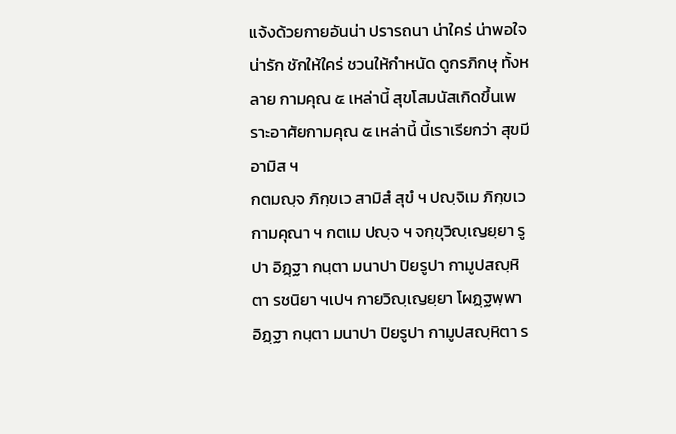แจ้งด้วยกายอันน่า ปรารถนา น่าใคร่ น่าพอใจ น่ารัก ชักให้ใคร่ ชวนให้กำหนัด ดูกรภิกษุ ทั้งหลาย กามคุณ ๕ เหล่านี้ สุขโสมนัสเกิดขึ้นเพราะอาศัยกามคุณ ๕ เหล่านี้ นี้เราเรียกว่า สุขมีอามิส ฯ
กตมญฺจ ภิกฺขเว สามิสํ สุขํ ฯ ปญฺจิเม ภิกฺขเว กามคุณา ฯ กตเม ปญฺจ ฯ จกฺขุวิญฺเญยฺยา รูปา อิฏฺฐา กนฺตา มนาปา ปิยรูปา กามูปสญฺหิตา รชนิยา ฯเปฯ กายวิญฺเญยฺยา โผฏฺฐพฺพา อิฏฺฐา กนฺตา มนาปา ปิยรูปา กามูปสญฺหิตา ร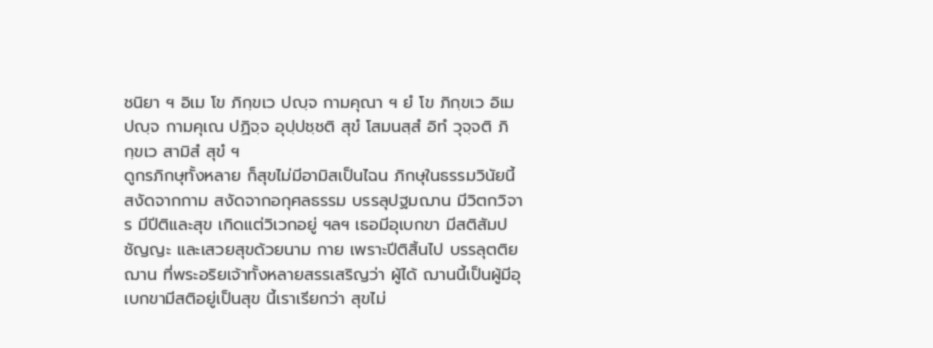ชนิยา ฯ อิเม โข ภิกฺขเว ปญฺจ กามคุณา ฯ ยํ โข ภิกฺขเว อิเม ปญฺจ กามคุเณ ปฏิจฺจ อุปฺปชฺชติ สุขํ โสมนสฺสํ อิทํ วุจฺจติ ภิกฺขเว สามิสํ สุขํ ฯ
ดูกรภิกษุทั้งหลาย ก็สุขไม่มีอามิสเป็นไฉน ภิกษุในธรรมวินัยนี้ สงัดจากกาม สงัดจากอกุศลธรรม บรรลุปฐมฌาน มีวิตกวิจาร มีปีติและสุข เกิดแต่วิเวกอยู่ ฯลฯ เธอมีอุเบกขา มีสติสัมปชัญญะ และเสวยสุขด้วยนาม กาย เพราะปีติสิ้นไป บรรลุตติยฌาน ที่พระอริยเจ้าทั้งหลายสรรเสริญว่า ผู้ได้ ฌานนี้เป็นผู้มีอุเบกขามีสติอยู่เป็นสุข นี้เราเรียกว่า สุขไม่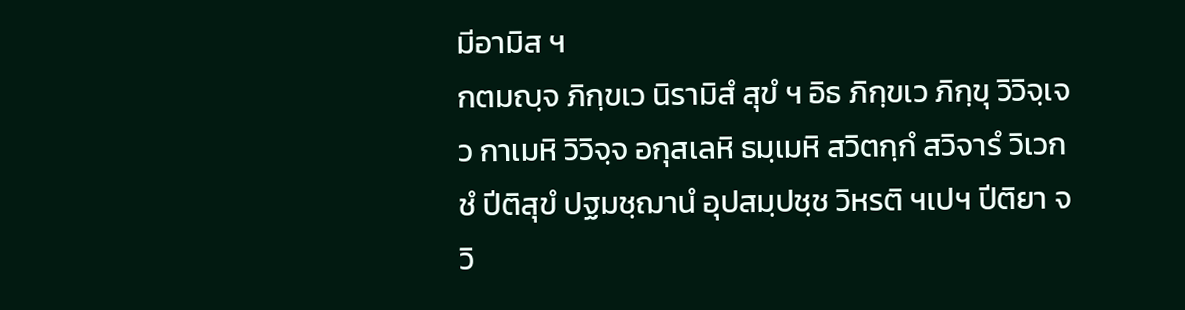มีอามิส ฯ
กตมญฺจ ภิกฺขเว นิรามิสํ สุขํ ฯ อิธ ภิกฺขเว ภิกฺขุ วิวิจฺเจว กาเมหิ วิวิจฺจ อกุสเลหิ ธมฺเมหิ สวิตกฺกํ สวิจารํ วิเวกชํ ปีติสุขํ ปฐมชฺฌานํ อุปสมฺปชฺช วิหรติ ฯเปฯ ปีติยา จ วิ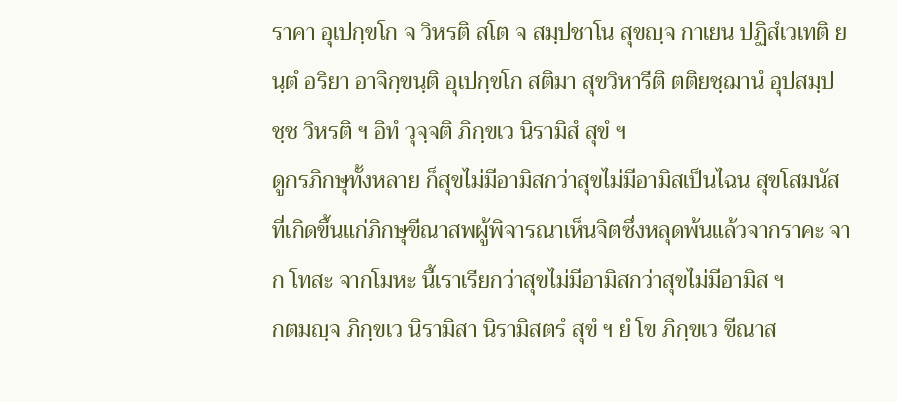ราคา อุเปกฺขโก จ วิหรติ สโต จ สมฺปชาโน สุขญฺจ กาเยน ปฏิสํเวเทติ ยนฺตํ อริยา อาจิกฺขนฺติ อุเปกฺขโก สติมา สุขวิหารีติ ตติยชฺฌานํ อุปสมฺปชฺช วิหรติ ฯ อิทํ วุจฺจติ ภิกฺขเว นิรามิสํ สุขํ ฯ
ดูกรภิกษุทั้งหลาย ก็สุขไม่มีอามิสกว่าสุขไม่มีอามิสเป็นไฉน สุขโสมนัสที่เกิดขึ้นแก่ภิกษุขีณาสพผู้พิจารณาเห็นจิตซึ่งหลุดพ้นแล้วจากราคะ จาก โทสะ จากโมหะ นี้เราเรียกว่าสุขไม่มีอามิสกว่าสุขไม่มีอามิส ฯ
กตมญฺจ ภิกฺขเว นิรามิสา นิรามิสตรํ สุขํ ฯ ยํ โข ภิกฺขเว ขีณาส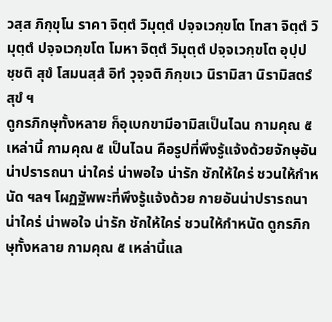วสฺส ภิกฺขุโน ราคา จิตฺตํ วิมุตฺตํ ปจฺจเวกฺขโต โทสา จิตฺตํ วิมุตฺตํ ปจฺจเวกฺขโต โมหา จิตฺตํ วิมุตฺตํ ปจฺจเวกฺขโต อุปฺปชฺชติ สุขํ โสมนสฺสํ อิทํ วุจฺจติ ภิกฺขเว นิรามิสา นิรามิสตรํ สุขํ ฯ
ดูกรภิกษุทั้งหลาย ก็อุเบกขามีอามิสเป็นไฉน กามคุณ ๕ เหล่านี้ กามคุณ ๕ เป็นไฉน คือรูปที่พึงรู้แจ้งด้วยจักษุอันน่าปรารถนา น่าใคร่ น่าพอใจ น่ารัก ชักให้ใคร่ ชวนให้กำหนัด ฯลฯ โผฏฐัพพะที่พึงรู้แจ้งด้วย กายอันน่าปรารถนา น่าใคร่ น่าพอใจ น่ารัก ชักให้ใคร่ ชวนให้กำหนัด ดูกรภิกษุทั้งหลาย กามคุณ ๕ เหล่านี้แล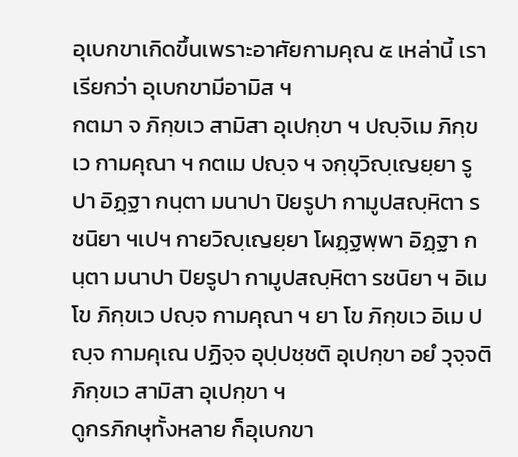อุเบกขาเกิดขึ้นเพราะอาศัยกามคุณ ๕ เหล่านี้ เราเรียกว่า อุเบกขามีอามิส ฯ
กตมา จ ภิกฺขเว สามิสา อุเปกฺขา ฯ ปญฺจิเม ภิกฺขเว กามคุณา ฯ กตเม ปญฺจ ฯ จกฺขุวิญฺเญยฺยา รูปา อิฏฺฐา กนฺตา มนาปา ปิยรูปา กามูปสญฺหิตา รชนิยา ฯเปฯ กายวิญฺเญยฺยา โผฏฺฐพฺพา อิฏฺฐา กนฺตา มนาปา ปิยรูปา กามูปสญฺหิตา รชนิยา ฯ อิเม โข ภิกฺขเว ปญฺจ กามคุณา ฯ ยา โข ภิกฺขเว อิเม ปญฺจ กามคุเณ ปฏิจฺจ อุปฺปชฺชติ อุเปกฺขา อยํ วุจฺจติ ภิกฺขเว สามิสา อุเปกฺขา ฯ
ดูกรภิกษุทั้งหลาย ก็อุเบกขา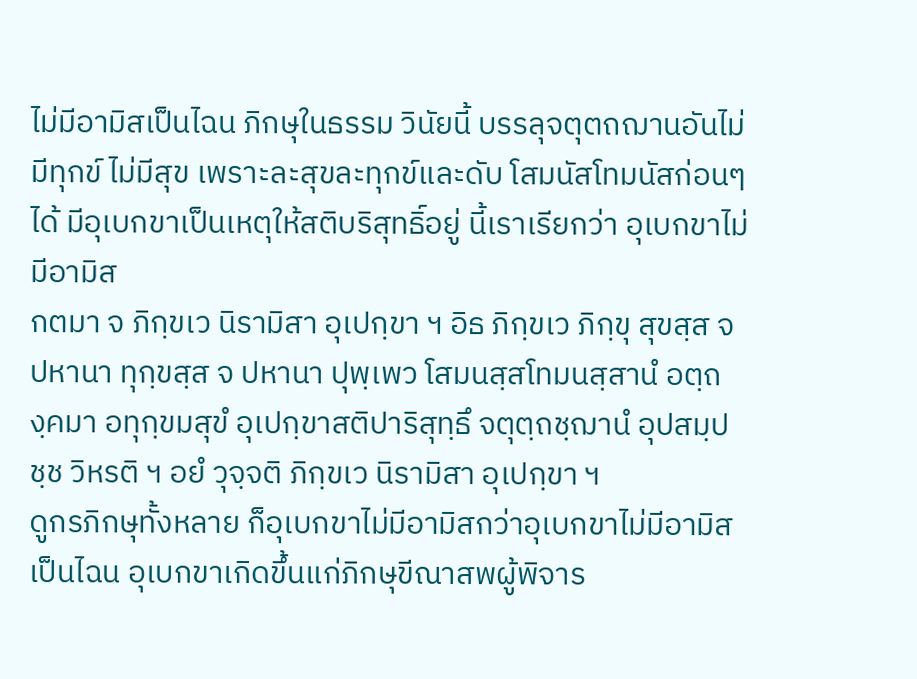ไม่มีอามิสเป็นไฉน ภิกษุในธรรม วินัยนี้ บรรลุจตุตถฌานอันไม่มีทุกข์ ไม่มีสุข เพราะละสุขละทุกข์และดับ โสมนัสโทมนัสก่อนๆ ได้ มีอุเบกขาเป็นเหตุให้สติบริสุทธิ์อยู่ นี้เราเรียกว่า อุเบกขาไม่มีอามิส
กตมา จ ภิกฺขเว นิรามิสา อุเปกฺขา ฯ อิธ ภิกฺขเว ภิกฺขุ สุขสฺส จ ปหานา ทุกฺขสฺส จ ปหานา ปุพฺเพว โสมนสฺสโทมนสฺสานํ อตฺถงฺคมา อทุกฺขมสุขํ อุเปกฺขาสติปาริสุทฺธึ จตุตฺถชฺฌานํ อุปสมฺปชฺช วิหรติ ฯ อยํ วุจฺจติ ภิกฺขเว นิรามิสา อุเปกฺขา ฯ
ดูกรภิกษุทั้งหลาย ก็อุเบกขาไม่มีอามิสกว่าอุเบกขาไม่มีอามิส เป็นไฉน อุเบกขาเกิดขึ้นแก่ภิกษุขีณาสพผู้พิจาร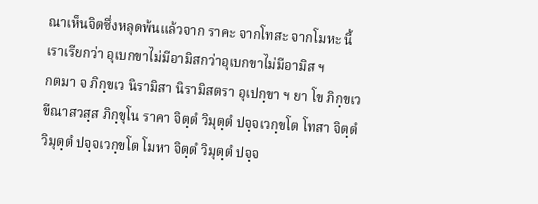ณาเห็นจิตซึ่งหลุดพ้นแล้วจาก ราคะ จากโทสะ จากโมหะ นี้เราเรียกว่า อุเบกขาไม่มีอามิสกว่าอุเบกขาไม่มีอามิส ฯ
กตมา จ ภิกฺขเว นิรามิสา นิรามิสตรา อุเปกฺขา ฯ ยา โข ภิกฺขเว ขีณาสวสฺส ภิกฺขุโน ราคา จิตฺตํ วิมุตฺตํ ปจฺจเวกฺขโต โทสา จิตฺตํ วิมุตฺตํ ปจฺจเวกฺขโต โมหา จิตฺตํ วิมุตฺตํ ปจฺจ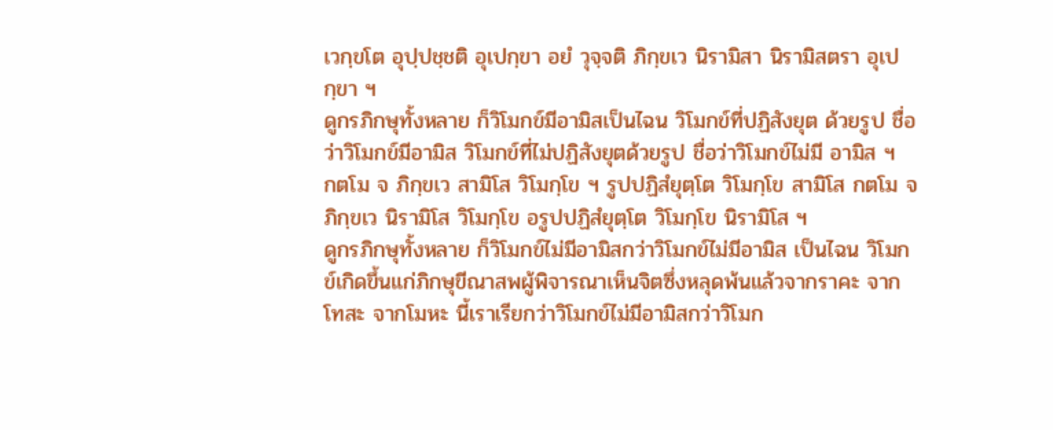เวกฺขโต อุปฺปชฺชติ อุเปกฺขา อยํ วุจฺจติ ภิกฺขเว นิรามิสา นิรามิสตรา อุเปกฺขา ฯ
ดูกรภิกษุทั้งหลาย ก็วิโมกข์มีอามิสเป็นไฉน วิโมกข์ที่ปฏิสังยุต ด้วยรูป ชื่อว่าวิโมกข์มีอามิส วิโมกข์ที่ไม่ปฏิสังยุตด้วยรูป ชื่อว่าวิโมกข์ไม่มี อามิส ฯ
กตโม จ ภิกฺขเว สามิโส วิโมกฺโข ฯ รูปปฏิสํยุตฺโต วิโมกฺโข สามิโส กตโม จ ภิกฺขเว นิรามิโส วิโมกฺโข อรูปปฏิสํยุตฺโต วิโมกฺโข นิรามิโส ฯ
ดูกรภิกษุทั้งหลาย ก็วิโมกข์ไม่มีอามิสกว่าวิโมกข์ไม่มีอามิส เป็นไฉน วิโมกข์เกิดขึ้นแก่ภิกษุขีณาสพผู้พิจารณาเห็นจิตซึ่งหลุดพ้นแล้วจากราคะ จากโทสะ จากโมหะ นี้เราเรียกว่าวิโมกข์ไม่มีอามิสกว่าวิโมก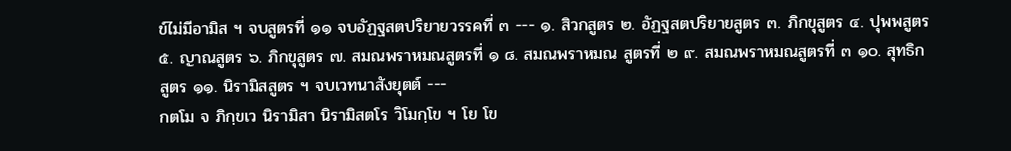ข์ไม่มีอามิส ฯ จบสูตรที่ ๑๑ จบอัฏฐสตปริยายวรรคที่ ๓ --- ๑. สิวกสูตร ๒. อัฏฐสตปริยายสูตร ๓. ภิกขุสูตร ๔. ปุพพสูตร ๕. ญาณสูตร ๖. ภิกขุสูตร ๗. สมณพราหมณสูตรที่ ๑ ๘. สมณพราหมณ สูตรที่ ๒ ๙. สมณพราหมณสูตรที่ ๓ ๑๐. สุทธิกสูตร ๑๑. นิรามิสสูตร ฯ จบเวทนาสังยุตต์ ---
กตโม จ ภิกฺขเว นิรามิสา นิรามิสตโร วิโมกฺโข ฯ โย โข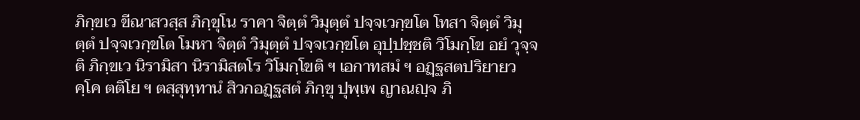ภิกฺขเว ขีณาสวสฺส ภิกฺขุโน ราคา จิตฺตํ วิมุตฺตํ ปจฺจเวกฺขโต โทสา จิตฺตํ วิมุตฺตํ ปจฺจเวกฺขโต โมหา จิตฺตํ วิมุตฺตํ ปจฺจเวกฺขโต อุปฺปชฺชติ วิโมกฺโข อยํ วุจฺจติ ภิกฺขเว นิรามิสา นิรามิสตโร วิโมกฺโขติ ฯ เอกาทสมํ ฯ อฏฺฐสตปริยายวคฺโค ตติโย ฯ ตสฺสุทฺทานํ สิวกอฏฺฐสตํ ภิกฺขุ ปุพฺเพ ญาณญฺจ ภิ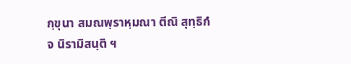กฺขุนา สมณพฺราหฺมณา ตีณิ สุทฺธิกํ จ นิรามิสนฺติ ฯ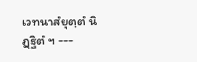เวทนาสํยุตฺตํ นิฏฺฐิตํ ฯ ---